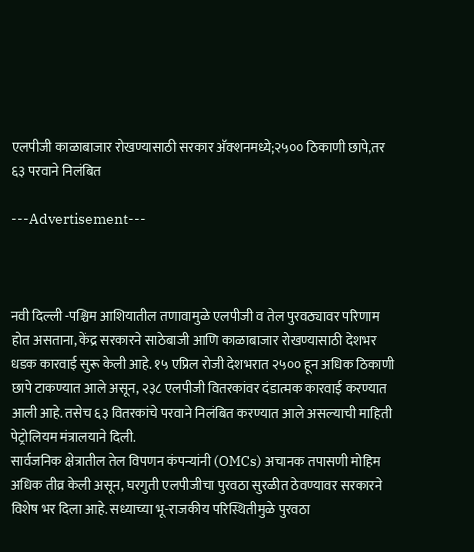एलपीजी काळाबाजार रोखण्यासाठी सरकार अ‍ॅक्शनमध्ये;२५०० ठिकाणी छापे,तर ६३ परवाने निलंबित

---Advertisement---



नवी दिल्ली -पश्चिम आशियातील तणावामुळे एलपीजी व तेल पुरवठ्यावर परिणाम होत असताना, केंद्र सरकारने साठेबाजी आणि काळाबाजार रोखण्यासाठी देशभर धडक कारवाई सुरू केली आहे. १५ एप्रिल रोजी देशभरात २५०० हून अधिक ठिकाणी छापे टाकण्यात आले असून, २३८ एलपीजी वितरकांवर दंडात्मक कारवाई करण्यात आली आहे. तसेच ६३ वितरकांचे परवाने निलंबित करण्यात आले असल्याची माहिती पेट्रोलियम मंत्रालयाने दिली.
सार्वजनिक क्षेत्रातील तेल विपणन कंपन्यांनी (OMCs) अचानक तपासणी मोहिम अधिक तीव्र केली असून, घरगुती एलपीजीचा पुरवठा सुरळीत ठेवण्यावर सरकारने विशेष भर दिला आहे. सध्याच्या भू-राजकीय परिस्थितीमुळे पुरवठा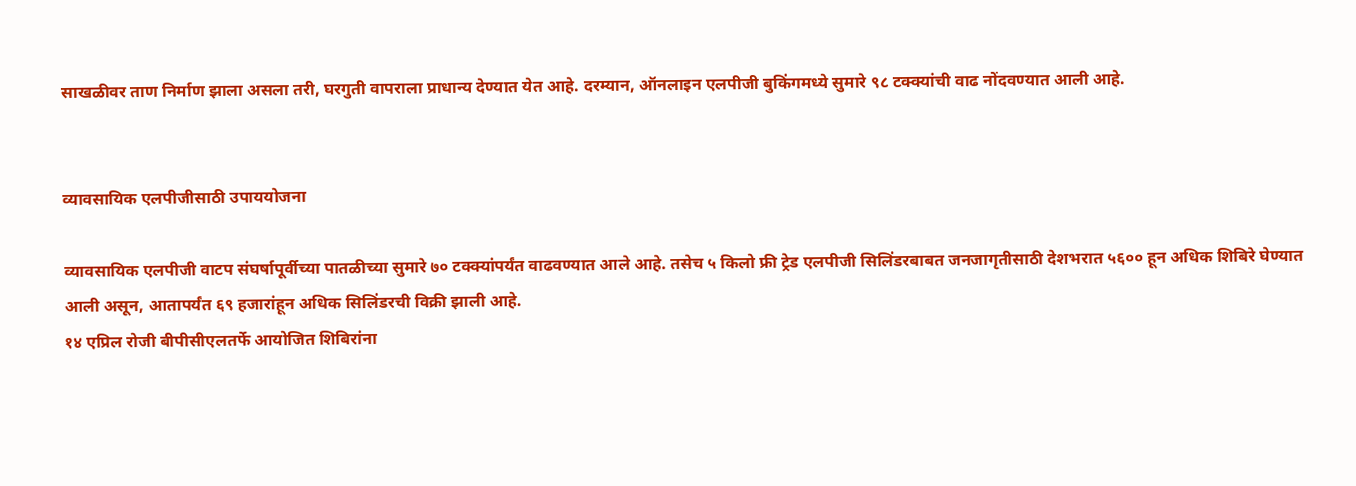साखळीवर ताण निर्माण झाला असला तरी, घरगुती वापराला प्राधान्य देण्यात येत आहे. दरम्यान, ऑनलाइन एलपीजी बुकिंगमध्ये सुमारे ९८ टक्क्यांची वाढ नोंदवण्यात आली आहे.


व्यावसायिक एलपीजीसाठी उपाययोजना

व्यावसायिक एलपीजी वाटप संघर्षापूर्वीच्या पातळीच्या सुमारे ७० टक्क्यांपर्यंत वाढवण्यात आले आहे. तसेच ५ किलो फ्री ट्रेड एलपीजी सिलिंडरबाबत जनजागृतीसाठी देशभरात ५६०० हून अधिक शिबिरे घेण्यात आली असून, आतापर्यंत ६९ हजारांहून अधिक सिलिंडरची विक्री झाली आहे.
१४ एप्रिल रोजी बीपीसीएलतर्फे आयोजित शिबिरांना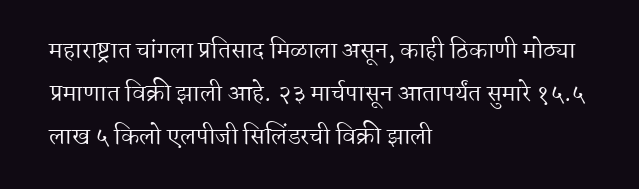महाराष्ट्रात चांगला प्रतिसाद मिळाला असून, काही ठिकाणी मोठ्या प्रमाणात विक्री झाली आहे. २३ मार्चपासून आतापर्यंत सुमारे १५.५ लाख ५ किलो एलपीजी सिलिंडरची विक्री झाली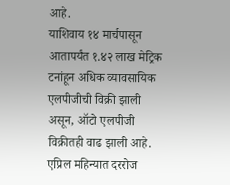आहे.
याशिवाय १४ मार्चपासून आतापर्यंत १.४२ लाख मेट्रिक टनांहून अधिक व्यावसायिक एलपीजीची विक्री झाली असून, ऑटो एलपीजी विक्रीतही वाढ झाली आहे. एप्रिल महिन्यात दररोज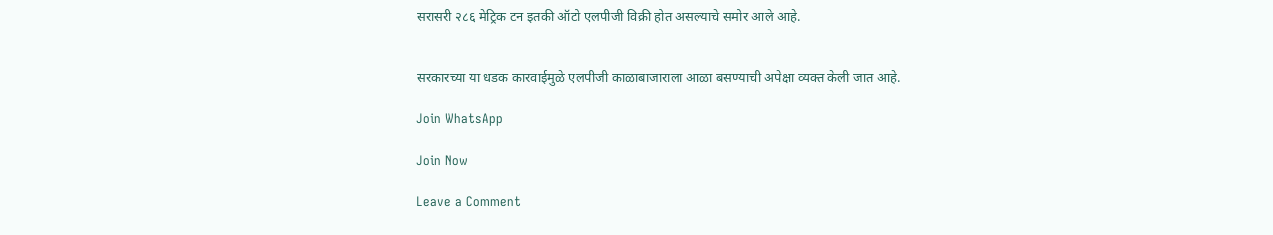सरासरी २८६ मेट्रिक टन इतकी ऑटो एलपीजी विक्री होत असल्याचे समोर आले आहे.


सरकारच्या या धडक कारवाईमुळे एलपीजी काळाबाजाराला आळा बसण्याची अपेक्षा व्यक्त केली जात आहे.

Join WhatsApp

Join Now

Leave a Comment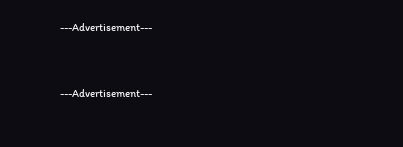---Advertisement---



---Advertisement---